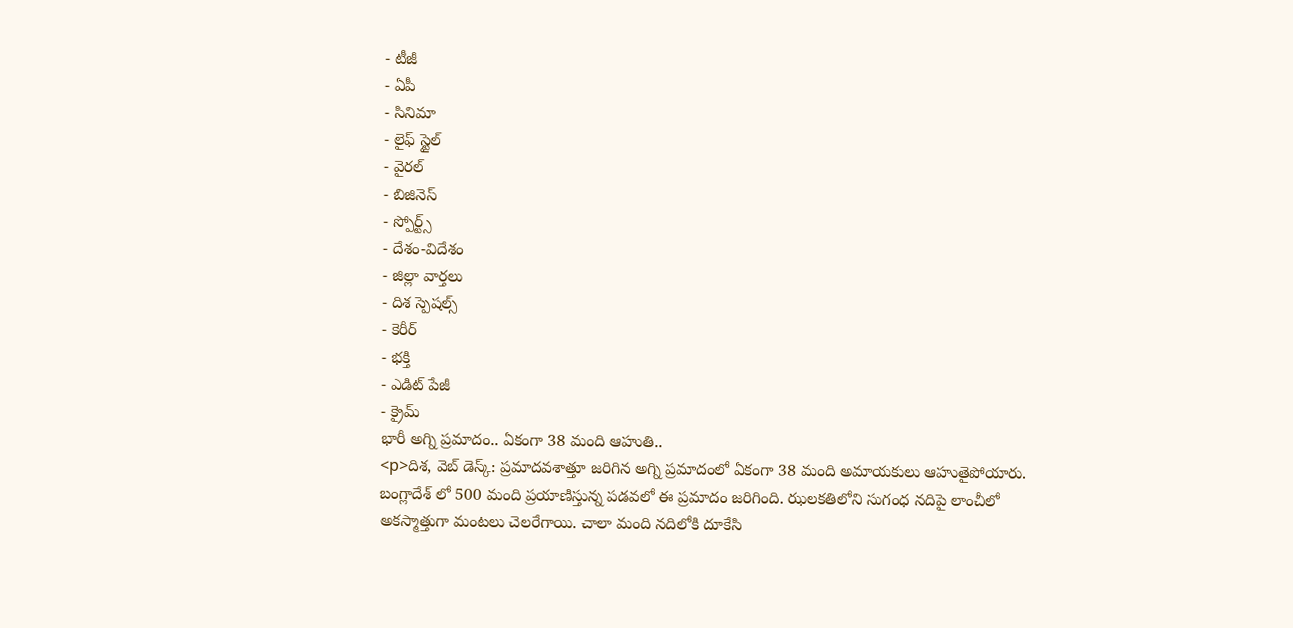- టీజీ
- ఏపీ
- సినిమా
- లైఫ్ స్టైల్
- వైరల్
- బిజినెస్
- స్పోర్ట్స్
- దేశం-విదేశం
- జిల్లా వార్తలు
- దిశ స్పెషల్స్
- కెరీర్
- భక్తి
- ఎడిట్ పేజీ
- క్రైమ్
భారీ అగ్ని ప్రమాదం.. ఏకంగా 38 మంది ఆహుతి..
<p>దిశ, వెబ్ డెస్క్: ప్రమాదవశాత్తూ జరిగిన అగ్ని ప్రమాదంలో ఏకంగా 38 మంది అమాయకులు ఆహుతైపోయారు. బంగ్లాదేశ్ లో 500 మంది ప్రయాణిస్తున్న పడవలో ఈ ప్రమాదం జరిగింది. ఝలకతిలోని సుగంధ నదిపై లాంచీలో అకస్మాత్తుగా మంటలు చెలరేగాయి. చాలా మంది నదిలోకి దూకేసి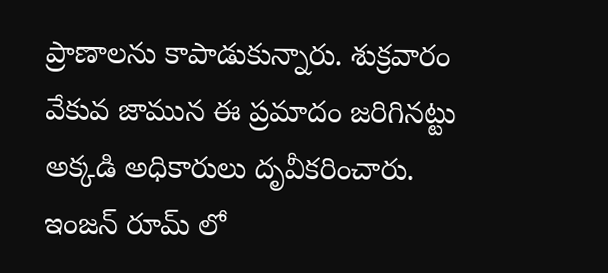ప్రాణాలను కాపాడుకున్నారు. శుక్రవారం వేకువ జామున ఈ ప్రమాదం జరిగినట్టు అక్కడి అధికారులు దృవీకరించారు. ఇంజన్ రూమ్ లో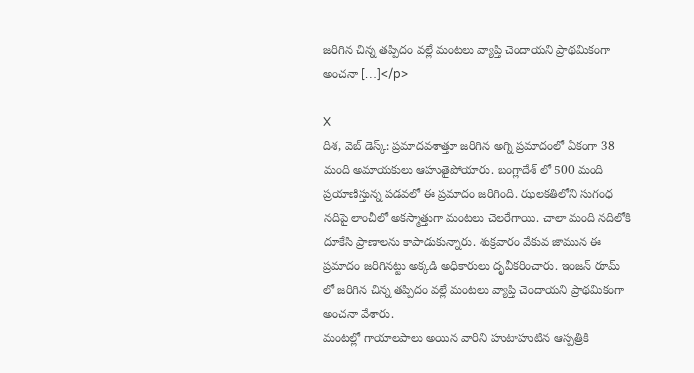జరిగిన చిన్న తప్పిదం వల్లే మంటలు వ్యాప్తి చెందాయని ప్రాథమికంగా అంచనా […]</p>

X
దిశ, వెబ్ డెస్క్: ప్రమాదవశాత్తూ జరిగిన అగ్ని ప్రమాదంలో ఏకంగా 38 మంది అమాయకులు ఆహుతైపోయారు. బంగ్లాదేశ్ లో 500 మంది ప్రయాణిస్తున్న పడవలో ఈ ప్రమాదం జరిగింది. ఝలకతిలోని సుగంధ నదిపై లాంచీలో అకస్మాత్తుగా మంటలు చెలరేగాయి. చాలా మంది నదిలోకి దూకేసి ప్రాణాలను కాపాడుకున్నారు. శుక్రవారం వేకువ జామున ఈ ప్రమాదం జరిగినట్టు అక్కడి అధికారులు దృవీకరించారు. ఇంజన్ రూమ్ లో జరిగిన చిన్న తప్పిదం వల్లే మంటలు వ్యాప్తి చెందాయని ప్రాథమికంగా అంచనా వేశారు.
మంటల్లో గాయాలపాలు అయిన వారిని హుటాహుటిన ఆస్పత్రికి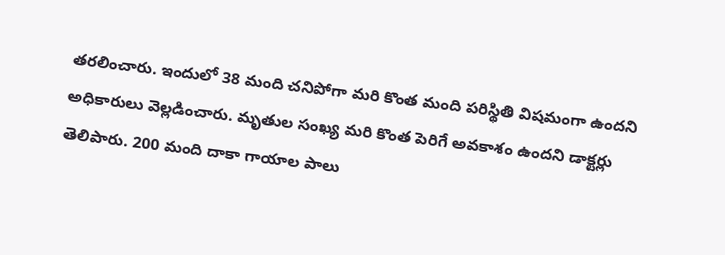తరలించారు. ఇందులో 38 మంది చనిపోగా మరి కొంత మంది పరిస్థితి విషమంగా ఉందని అధికారులు వెల్లడించారు. మృతుల సంఖ్య మరి కొంత పెరిగే అవకాశం ఉందని డాక్టర్లు తెలిపారు. 200 మంది దాకా గాయాల పాలు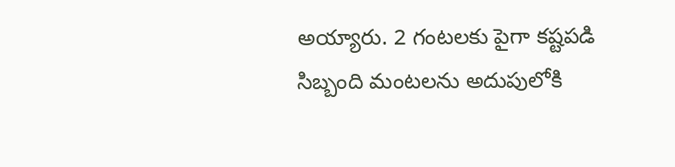అయ్యారు. 2 గంటలకు పైగా కష్టపడి సిబ్బంది మంటలను అదుపులోకి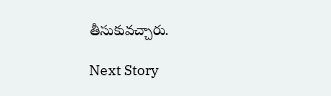తీసుకువచ్చారు.

Next Story